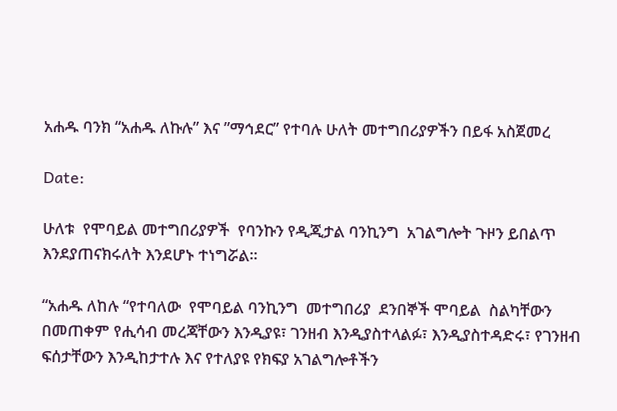አሐዱ ባንክ “አሐዱ ለኩሉ” እና ”ማኅደር” የተባሉ ሁለት መተግበሪያዎችን በይፋ አስጀመረ

Date:

ሁለቱ  የሞባይል መተግበሪያዎች  የባንኩን የዲጂታል ባንኪንግ  አገልግሎት ጉዞን ይበልጥ እንደያጠናክሩለት እንደሆኑ ተነግሯል።

“አሐዱ ለከሉ “የተባለው  የሞባይል ባንኪንግ  መተግበሪያ  ደንበኞች ሞባይል  ስልካቸውን በመጠቀም የሒሳብ መረጃቸውን እንዲያዩ፣ ገንዘብ እንዲያስተላልፉ፣ እንዲያስተዳድሩ፣ የገንዘብ ፍሰታቸውን እንዲከታተሉ እና የተለያዩ የክፍያ አገልግሎቶችን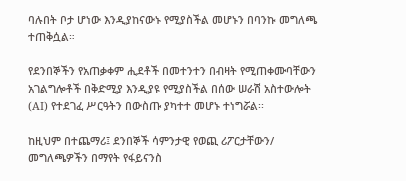ባሉበት ቦታ ሆነው እንዲያከናውኑ የሚያስችል መሆኑን በባንኩ መግለጫ ተጠቅሷል።

የደንበኞችን የአጠቃቀም ሒደቶች በመተንተን በብዛት የሚጠቀሙባቸውን አገልግሎቶች በቅድሚያ እንዲያዩ የሚያስችል በሰው ሠራሽ አስተውሎት (AI) የተደገፈ ሥርዓትን በውስጡ ያካተተ መሆኑ ተነግሯል፡፡

ከዚህም በተጨማሪ፤ ደንበኞች ሳምንታዊ የወጪ ሪፖርታቸውን/ መግለጫዎችን በማየት የፋይናንስ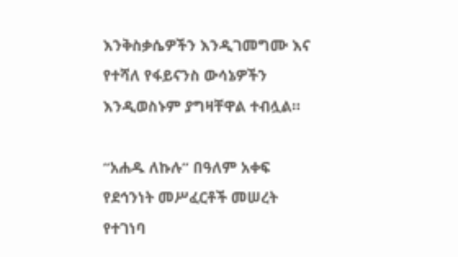እንቅስቃሴዎችን እንዲገመግሙ እና የተሻለ የፋይናንስ ውሳኔዎችን እንዲወስኑም ያግዛቸዋል ተብሏል።

“አሐዱ ለኩሉ” በዓለም አቀፍ የደኅንነት መሥፈርቶች መሠረት የተገነባ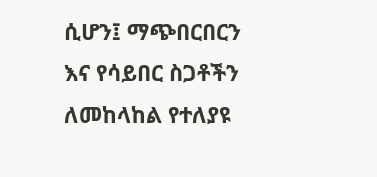ሲሆን፤ ማጭበርበርን እና የሳይበር ስጋቶችን ለመከላከል የተለያዩ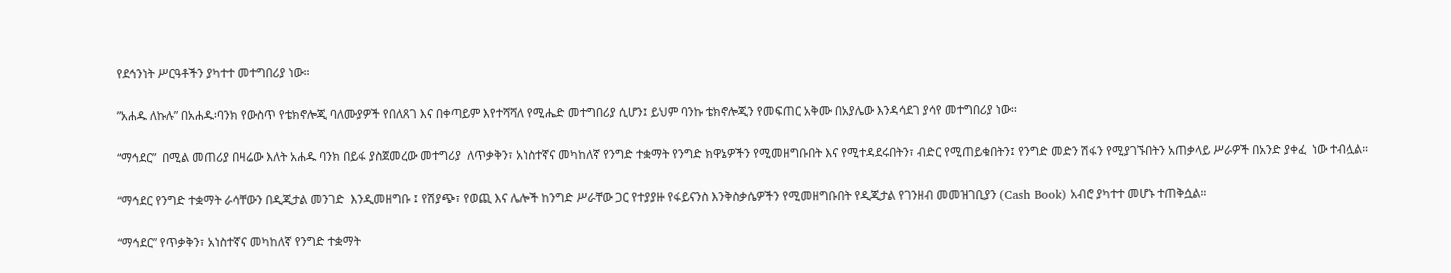የደኅንነት ሥርዓቶችን ያካተተ መተግበሪያ ነው።

”አሐዱ ለኩሉ” በአሐዱ፡ባንክ የውስጥ የቴክኖሎጂ ባለሙያዎች የበለጸገ እና በቀጣይም እየተሻሻለ የሚሔድ መተግበሪያ ሲሆን፤ ይህም ባንኩ ቴክኖሎጂን የመፍጠር አቅሙ በአያሌው እንዳሳደገ ያሳየ መተግበሪያ ነው፡፡

“ማኅደር”  በሚል መጠሪያ በዛሬው እለት አሐዱ ባንክ በይፋ ያስጀመረው መተግሪያ  ለጥቃቅን፣ አነስተኛና መካከለኛ የንግድ ተቋማት የንግድ ክዋኔዎችን የሚመዘግቡበት እና የሚተዳደሩበትን፣ ብድር የሚጠይቁበትን፤ የንግድ መድን ሽፋን የሚያገኙበትን አጠቃላይ ሥራዎች በአንድ ያቀፈ  ነው ተብሏል።

“ማኅደር የንግድ ተቋማት ራሳቸውን በዲጂታል መንገድ  እንዲመዘግቡ ፤ የሽያጭ፣ የወጪ እና ሌሎች ከንግድ ሥራቸው ጋር የተያያዙ የፋይናንስ እንቅስቃሴዎችን የሚመዘግቡበት የዲጂታል የገንዘብ መመዝገቢያን (Cash Book) አብሮ ያካተተ መሆኑ ተጠቅሷል።

“ማኅደር” የጥቃቅን፣ አነስተኛና መካከለኛ የንግድ ተቋማት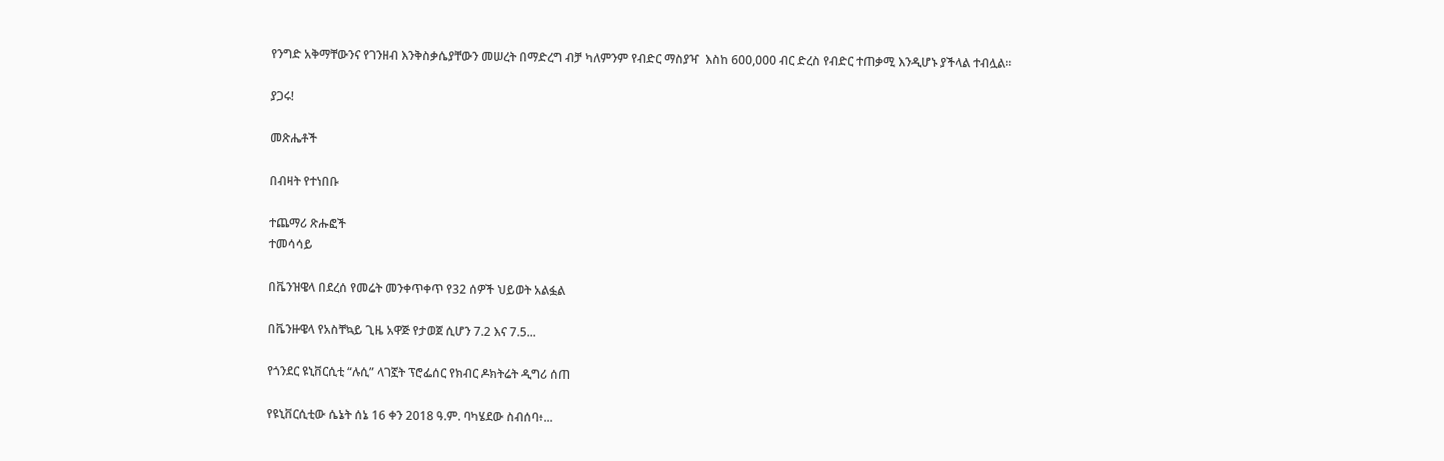የንግድ አቅማቸውንና የገንዘብ እንቅስቃሴያቸውን መሠረት በማድረግ ብቻ ካለምንም የብድር ማስያዣ  እስከ 600,000 ብር ድረስ የብድር ተጠቃሚ እንዲሆኑ ያችላል ተብሏል።

ያጋሩ!

መጽሔቶች

በብዛት የተነበቡ

ተጨማሪ ጽሑፎች
ተመሳሳይ

በቬንዝዌላ በደረሰ የመሬት መንቀጥቀጥ የ32 ሰዎች ህይወት አልፏል

በቬንዙዌላ የአስቸኳይ ጊዜ አዋጅ የታወጀ ሲሆን 7.2 እና 7.5...

የጎንደር ዩኒቨርሲቲ “ሉሲ” ላገኟት ፕሮፌሰር የክብር ዶክትሬት ዲግሪ ሰጠ

የዩኒቨርሲቲው ሴኔት ሰኔ 16 ቀን 2018 ዓ.ም. ባካሄደው ስብሰባ፥...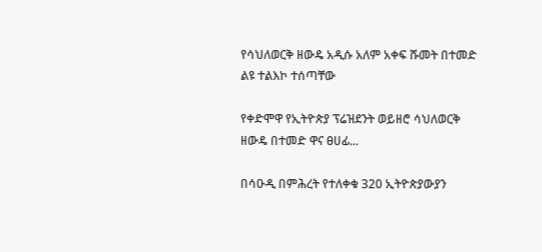የሳህለወርቅ ዘውዴ አዲሱ አለም አቀፍ ሹመት በተመድ ልዩ ተልእኮ ተሰጣቸው

የቀድሞዋ የኢትዮጵያ ፕሬዝደንት ወይዘሮ ሳህለወርቅ ዘውዴ በተመድ ዋና ፀሀፊ...

በሳዑዲ በምሕረት የተለቀቁ 320 ኢትዮጵያውያን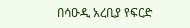በሳዑዲ አረቢያ የፍርድ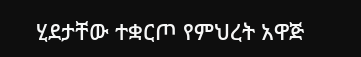ሂደታቸው ተቋርጦ የምህረት አዋጅ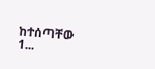ከተሰጣቸው 1...